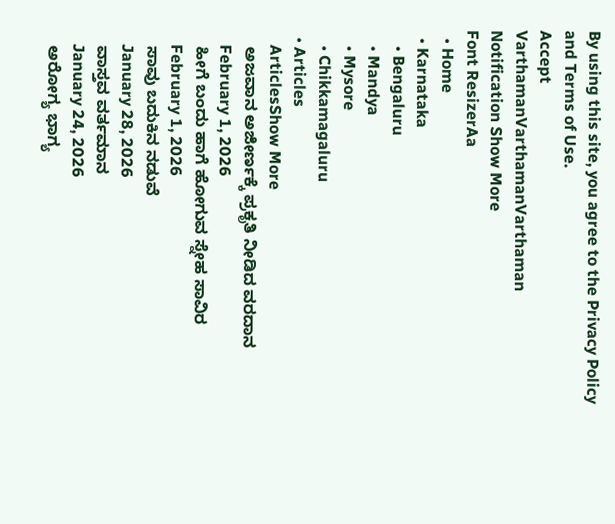By using this site, you agree to the Privacy Policy and Terms of Use.
Accept
VarthamanVarthamanVarthaman
Notification Show More
Font ResizerAa
  • Home
  • Karnataka
    • Bengaluru
    • Mandya
    • Mysore
    • Chikkamagaluru
  • Articles
    ArticlesShow More
    ಅಜವಾನ ಅಜೀರ್ಣಕ್ಕೆ ಪ್ರಕೃತಿ ನೀಡಿದ ವರದಾನ
    February 1, 2026
    ಹೀಗೆ ಬಂದು ಹಾಗೆ ಹೋಗುವ ಸ್ನೇಹ ಸಾವಿರ
    February 1, 2026
    ಸಾವು ಬದುಕಿನ ನಡುವೆ
    January 28, 2026
    ವಾಸ್ತವ ವರ್ತಮಾನ
    January 24, 2026
    ಅರೋಗ್ಯ ಭಾಗ್ಯ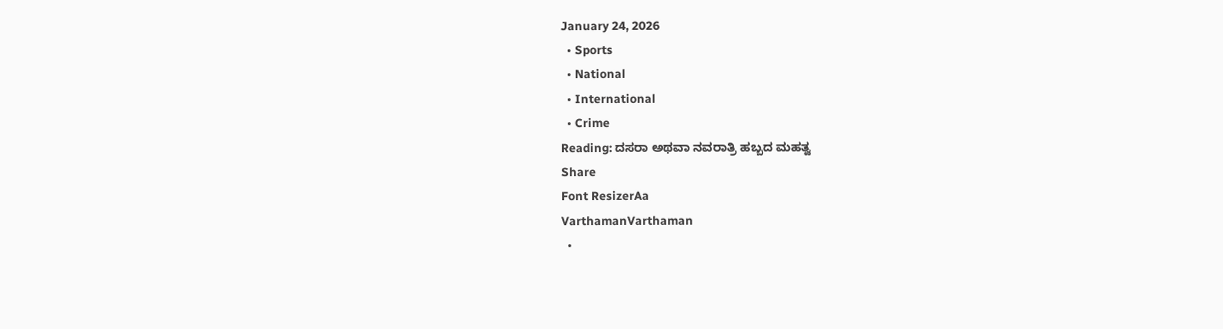January 24, 2026
  • Sports
  • National
  • International
  • Crime
Reading: ದಸರಾ ಅಥವಾ ನವರಾತ್ರಿ ಹಬ್ಬದ ಮಹತ್ವ
Share
Font ResizerAa
VarthamanVarthaman
  •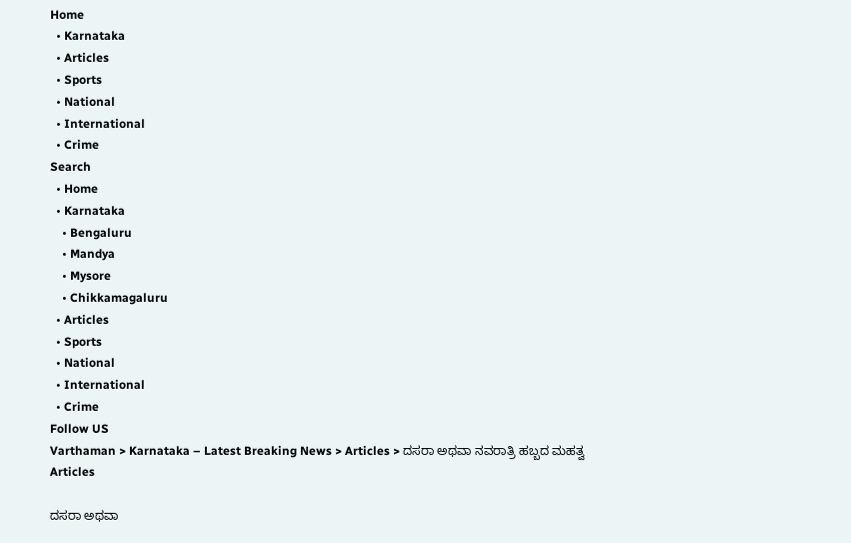Home
  • Karnataka
  • Articles
  • Sports
  • National
  • International
  • Crime
Search
  • Home
  • Karnataka
    • Bengaluru
    • Mandya
    • Mysore
    • Chikkamagaluru
  • Articles
  • Sports
  • National
  • International
  • Crime
Follow US
Varthaman > Karnataka – Latest Breaking News > Articles > ದಸರಾ ಅಥವಾ ನವರಾತ್ರಿ ಹಬ್ಬದ ಮಹತ್ವ
Articles

ದಸರಾ ಅಥವಾ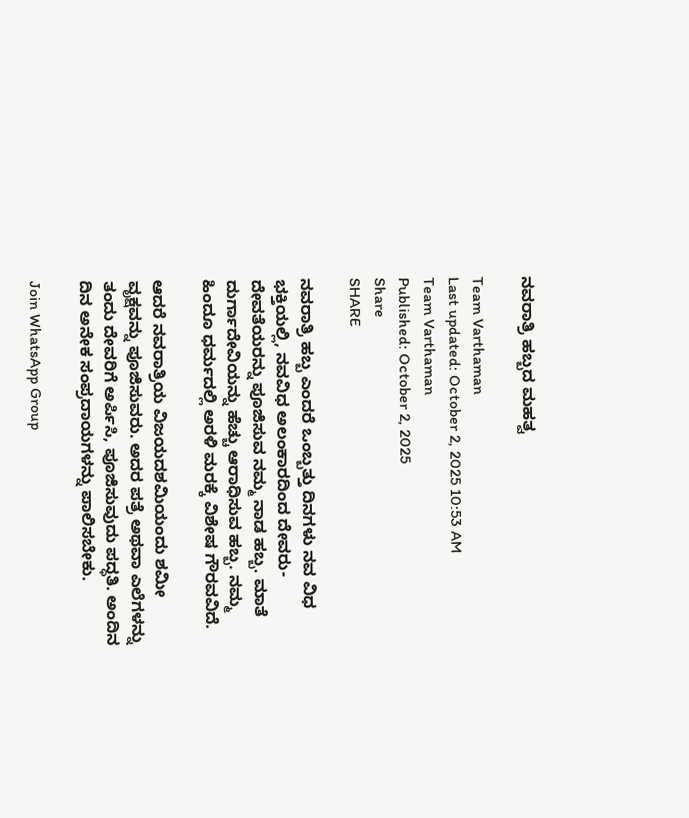ನವರಾತ್ರಿ ಹಬ್ಬದ ಮಹತ್ವ

Team Varthaman
Last updated: October 2, 2025 10:53 AM
Team Varthaman
Published: October 2, 2025
Share
SHARE

ನವರಾತ್ರಿ ಹಬ್ಬ ಎಂದರೆ ಒಂಬ್ಬತ್ತು ದಿನಗಳು ನವ ವಿಧ ಭಕ್ತಿಯಲ್ಲಿ, ನವವಿಧ ಅಲಂಕಾರದಿಂದ ದೇವರು-ದೇವತೆಯರನ್ನು ಪೂಜಿಸುವ ನಮ್ಮ ನಾಡ ಹಬ್ಬ. ಮಾತೆ ದುರ್ಗಾದೇವಿಯನ್ನು ಹೆಚ್ಚು ಆರಾಧಿಸುವ ಹಬ್ಬ. ನಮ್ಮ ಹಿಂದೂ ಧರ್ಮದಲ್ಲಿ ಅರಳಿ ಮರಕ್ಕೆ ವಿಶೇಷ ಗೌರವವಿದೆ.

ಆದರೆ ನವರಾತ್ರಿಯ ವಿಜಯದಶಮಿಯಂದು ಶಮೀ ವೃಕ್ಷವನ್ನು ಪೂಜಿಸುವರು. ಅದರ ಪತ್ರೆ ಅಥವಾ ಎಲೆಗಳನ್ನು ತಂದು ದೇವರಿಗೆ ಅರ್ಪಿಸಿ, ಪೂಜಿಸುವುದು ಪದ್ಧತಿ. ಅಂದಿನ ದಿನ ಅನೇಕ ಸಂಪ್ರದಾಯಗಳನ್ನು ಪಾಲಿಸಬೇಕು.

Join WhatsApp Group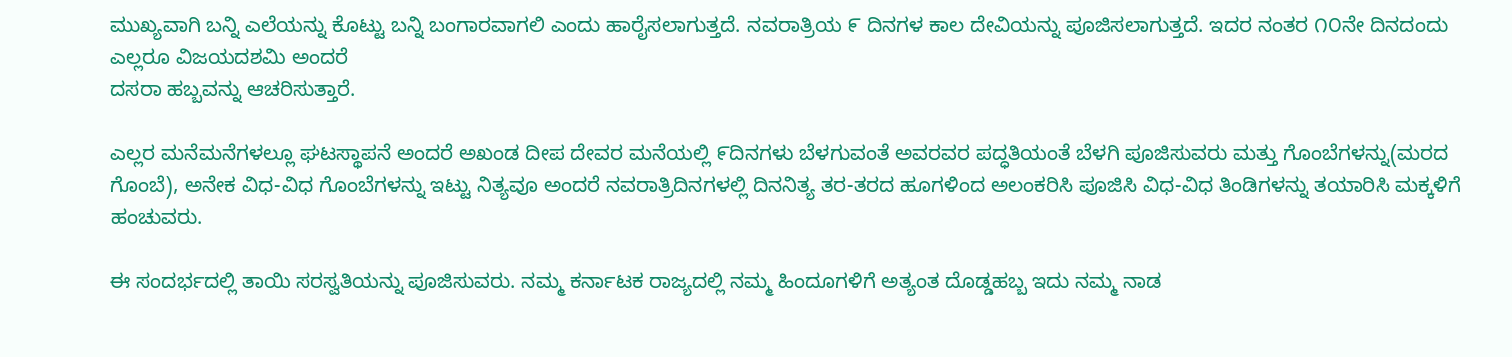ಮುಖ್ಯವಾಗಿ ಬನ್ನಿ ಎಲೆಯನ್ನು ಕೊಟ್ಟು ಬನ್ನಿ ಬಂಗಾರವಾಗಲಿ ಎಂದು ಹಾರೈಸಲಾಗುತ್ತದೆ. ನವರಾತ್ರಿಯ ೯ ದಿನಗಳ ಕಾಲ ದೇವಿಯನ್ನು ಪೂಜಿಸಲಾಗುತ್ತದೆ. ಇದರ ನಂತರ ೧೦ನೇ ದಿನದಂದು ಎಲ್ಲರೂ ವಿಜಯದಶಮಿ ಅಂದರೆ
ದಸರಾ ಹಬ್ಬವನ್ನು ಆಚರಿಸುತ್ತಾರೆ.

ಎಲ್ಲರ ಮನೆಮನೆಗಳಲ್ಲೂ ಘಟಸ್ಥಾಪನೆ ಅಂದರೆ ಅಖಂಡ ದೀಪ ದೇವರ ಮನೆಯಲ್ಲಿ ೯ದಿನಗಳು ಬೆಳಗುವಂತೆ ಅವರವರ ಪದ್ಧತಿಯಂತೆ ಬೆಳಗಿ ಪೂಜಿಸುವರು ಮತ್ತು ಗೊಂಬೆಗಳನ್ನು(ಮರದ ಗೊಂಬೆ), ಅನೇಕ ವಿಧ-ವಿಧ ಗೊಂಬೆಗಳನ್ನು ಇಟ್ಟು ನಿತ್ಯವೂ ಅಂದರೆ ನವರಾತ್ರಿದಿನಗಳಲ್ಲಿ ದಿನನಿತ್ಯ ತರ-ತರದ ಹೂಗಳಿಂದ ಅಲಂಕರಿಸಿ ಪೂಜಿಸಿ ವಿಧ-ವಿಧ ತಿಂಡಿಗಳನ್ನು ತಯಾರಿಸಿ ಮಕ್ಕಳಿಗೆ ಹಂಚುವರು.

ಈ ಸಂದರ್ಭದಲ್ಲಿ ತಾಯಿ ಸರಸ್ವತಿಯನ್ನು ಪೂಜಿಸುವರು. ನಮ್ಮ ಕರ್ನಾಟಕ ರಾಜ್ಯದಲ್ಲಿ ನಮ್ಮ ಹಿಂದೂಗಳಿಗೆ ಅತ್ಯಂತ ದೊಡ್ಡಹಬ್ಬ ಇದು ನಮ್ಮ ನಾಡ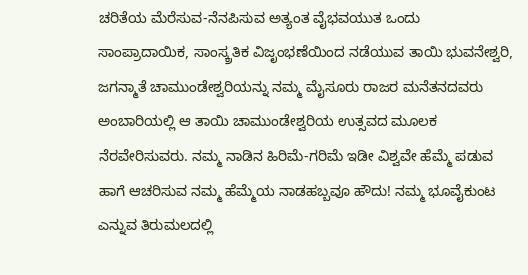ಚರಿತೆಯ ಮೆರೆಸುವ-ನೆನಪಿಸುವ ಅತ್ಯಂತ ವೈಭವಯುತ ಒಂದು ಸಾಂಪ್ರಾದಾಯಿಕ, ಸಾಂಸ್ಕ್ರತಿಕ ವಿಜೃಂಭಣೆಯಿಂದ ನಡೆಯುವ ತಾಯಿ ಭುವನೇಶ್ವರಿ, ಜಗನ್ಮಾತೆ ಚಾಮುಂಡೇಶ್ವರಿಯನ್ನು ನಮ್ಮ ಮೈಸೂರು ರಾಜರ ಮನೆತನದವರು ಅಂಬಾರಿಯಲ್ಲಿ ಆ ತಾಯಿ ಚಾಮುಂಡೇಶ್ವರಿಯ ಉತ್ಸವದ ಮೂಲಕ ನೆರವೇರಿಸುವರು. ನಮ್ಮ ನಾಡಿನ ಹಿರಿಮೆ-ಗರಿಮೆ ಇಡೀ ವಿಶ್ವವೇ ಹೆಮ್ಮೆ ಪಡುವ ಹಾಗೆ ಆಚರಿಸುವ ನಮ್ಮ ಹೆಮ್ಮೆಯ ನಾಡಹಬ್ಬವೂ ಹೌದು! ನಮ್ಮ ಭೂವೈಕುಂಟ ಎನ್ನುವ ತಿರುಮಲದಲ್ಲಿ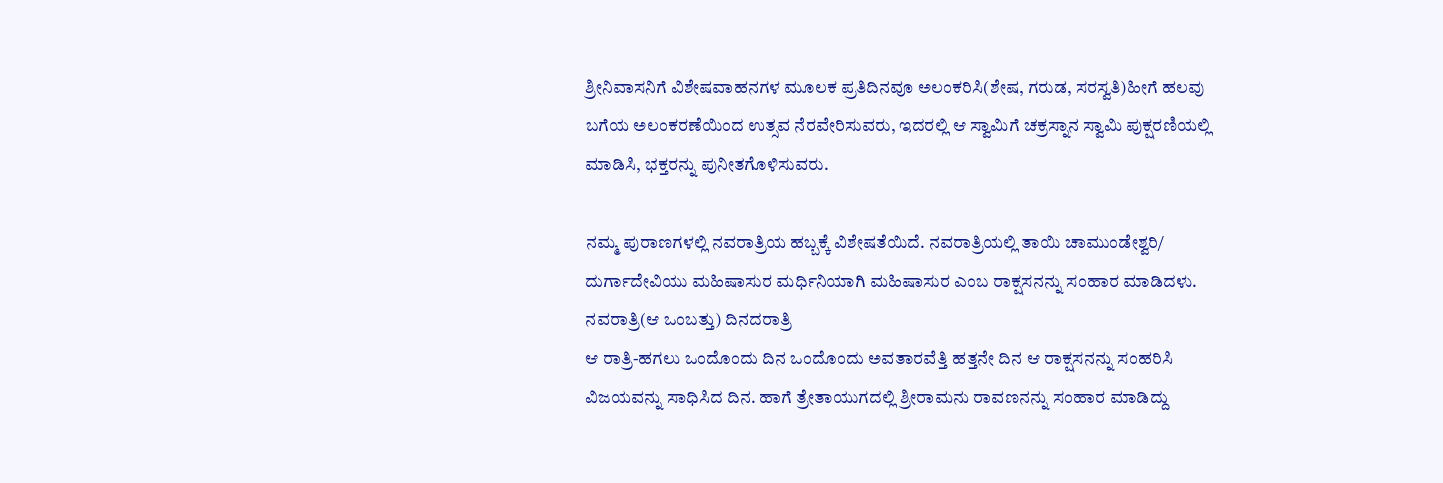ಶ್ರೀನಿವಾಸನಿಗೆ ವಿಶೇಷವಾಹನಗಳ ಮೂಲಕ ಪ್ರತಿದಿನವೂ ಅಲಂಕರಿಸಿ(ಶೇಷ, ಗರುಡ, ಸರಸ್ವತಿ)ಹೀಗೆ ಹಲವು ಬಗೆಯ ಅಲಂಕರಣೆಯಿಂದ ಉತ್ಸವ ನೆರವೇರಿಸುವರು, ಇದರಲ್ಲಿ ಆ ಸ್ವಾಮಿಗೆ ಚಕ್ರಸ್ನಾನ ಸ್ವಾಮಿ ಪುಕ್ಷರಣಿಯಲ್ಲಿ ಮಾಡಿಸಿ, ಭಕ್ತರನ್ನು ಪುನೀತಗೊಳಿಸುವರು.

ನಮ್ಮ ಪುರಾಣಗಳಲ್ಲಿ ನವರಾತ್ರಿಯ ಹಬ್ಬಕ್ಕೆ ವಿಶೇಷತೆಯಿದೆ. ನವರಾತ್ರಿಯಲ್ಲಿ ತಾಯಿ ಚಾಮುಂಡೇಶ್ವರಿ/ ದುರ್ಗಾದೇವಿಯು ಮಹಿಷಾಸುರ ಮರ್ಧಿನಿಯಾಗಿ ಮಹಿಷಾಸುರ ಎಂಬ ರಾಕ್ಷಸನನ್ನು ಸಂಹಾರ ಮಾಡಿದಳು. ನವರಾತ್ರಿ(ಆ ಒಂಬತ್ತು) ದಿನದರಾತ್ರಿ
ಆ ರಾತ್ರಿ-ಹಗಲು ಒಂದೊಂದು ದಿನ ಒಂದೊಂದು ಅವತಾರವೆತ್ತಿ ಹತ್ತನೇ ದಿನ ಆ ರಾಕ್ಷಸನನ್ನು ಸಂಹರಿಸಿ ವಿಜಯವನ್ನು ಸಾಧಿಸಿದ ದಿನ. ಹಾಗೆ ತ್ರೇತಾಯುಗದಲ್ಲಿ ಶ್ರೀರಾಮನು ರಾವಣನನ್ನು ಸಂಹಾರ ಮಾಡಿದ್ದು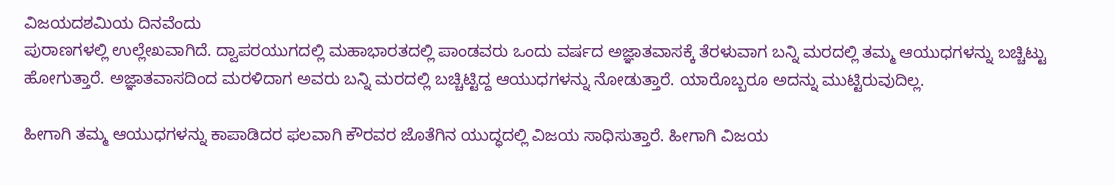ವಿಜಯದಶಮಿಯ ದಿನವೆಂದು
ಪುರಾಣಗಳಲ್ಲಿ ಉಲ್ಲೇಖವಾಗಿದೆ. ದ್ವಾಪರಯುಗದಲ್ಲಿ ಮಹಾಭಾರತದಲ್ಲಿ ಪಾಂಡವರು ಒಂದು ವರ್ಷದ ಅಜ್ಞಾತವಾಸಕ್ಕೆ ತೆರಳುವಾಗ ಬನ್ನಿ ಮರದಲ್ಲಿ ತಮ್ಮ ಆಯುಧಗಳನ್ನು ಬಚ್ಚಿಟ್ಟು ಹೋಗುತ್ತಾರೆ. ಅಜ್ಞಾತವಾಸದಿಂದ ಮರಳಿದಾಗ ಅವರು ಬನ್ನಿ ಮರದಲ್ಲಿ ಬಚ್ಚಿಟ್ಟಿದ್ದ ಆಯುಧಗಳನ್ನು ನೋಡುತ್ತಾರೆ. ಯಾರೊಬ್ಬರೂ ಅದನ್ನು ಮುಟ್ಟಿರುವುದಿಲ್ಲ.

ಹೀಗಾಗಿ ತಮ್ಮ ಆಯುಧಗಳನ್ನು ಕಾಪಾಡಿದರ ಫಲವಾಗಿ ಕೌರವರ ಜೊತೆಗಿನ ಯುದ್ಧದಲ್ಲಿ ವಿಜಯ ಸಾಧಿಸುತ್ತಾರೆ. ಹೀಗಾಗಿ ವಿಜಯ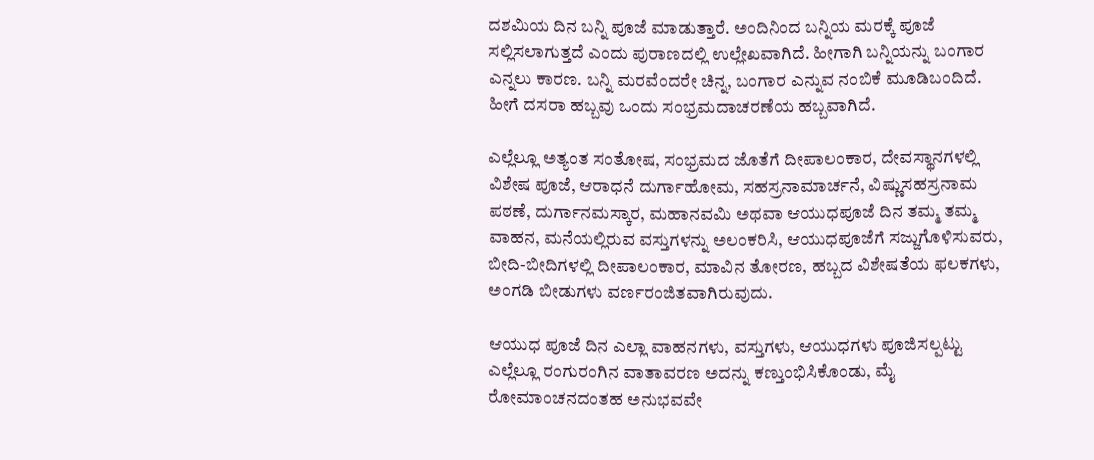ದಶಮಿಯ ದಿನ ಬನ್ನಿ ಪೂಜೆ ಮಾಡುತ್ತಾರೆ. ಅಂದಿನಿಂದ ಬನ್ನಿಯ ಮರಕ್ಕೆ ಪೂಜೆ ಸಲ್ಲಿಸಲಾಗುತ್ತದೆ ಎಂದು ಪುರಾಣದಲ್ಲಿ ಉಲ್ಲೇಖವಾಗಿದೆ. ಹೀಗಾಗಿ ಬನ್ನಿಯನ್ನು ಬಂಗಾರ ಎನ್ನಲು ಕಾರಣ. ಬನ್ನಿ ಮರವೆಂದರೇ ಚಿನ್ನ, ಬಂಗಾರ ಎನ್ನುವ ನಂಬಿಕೆ ಮೂಡಿಬಂದಿದೆ. ಹೀಗೆ ದಸರಾ ಹಬ್ಬವು ಒಂದು ಸಂಭ್ರಮದಾಚರಣೆಯ ಹಬ್ಬವಾಗಿದೆ.

ಎಲ್ಲೆಲ್ಲೂ ಅತ್ಯಂತ ಸಂತೋಷ, ಸಂಭ್ರಮದ ಜೊತೆಗೆ ದೀಪಾಲಂಕಾರ, ದೇವಸ್ಥಾನಗಳಲ್ಲಿ ವಿಶೇಷ ಪೂಜೆ, ಆರಾಧನೆ ದುರ್ಗಾಹೋಮ, ಸಹಸ್ರನಾಮಾರ್ಚನೆ, ವಿಷ್ಣುಸಹಸ್ರನಾಮ ಪಠಣೆ, ದುರ್ಗಾನಮಸ್ಕಾರ, ಮಹಾನವಮಿ ಅಥವಾ ಆಯುಧಪೂಜೆ ದಿನ ತಮ್ಮ ತಮ್ಮ ವಾಹನ, ಮನೆಯಲ್ಲಿರುವ ವಸ್ತುಗಳನ್ನು ಅಲಂಕರಿಸಿ, ಆಯುಧಪೂಜೆಗೆ ಸಜ್ಜುಗೊಳಿಸುವರು, ಬೀದಿ-ಬೀದಿಗಳಲ್ಲಿ ದೀಪಾಲಂಕಾರ, ಮಾವಿನ ತೋರಣ, ಹಬ್ಬದ ವಿಶೇಷತೆಯ ಫಲಕಗಳು, ಅಂಗಡಿ ಬೀಡುಗಳು ವರ್ಣರಂಜಿತವಾಗಿರುವುದು.

ಆಯುಧ ಪೂಜೆ ದಿನ ಎಲ್ಲಾ ವಾಹನಗಳು, ವಸ್ತುಗಳು, ಆಯುಧಗಳು ಪೂಜಿಸಲ್ಪಟ್ಟು ಎಲ್ಲೆಲ್ಲೂ ರಂಗುರಂಗಿನ ವಾತಾವರಣ ಅದನ್ನು ಕಣ್ತುಂಭಿಸಿಕೊಂಡು, ಮೈ ರೋಮಾಂಚನದಂತಹ ಅನುಭವವೇ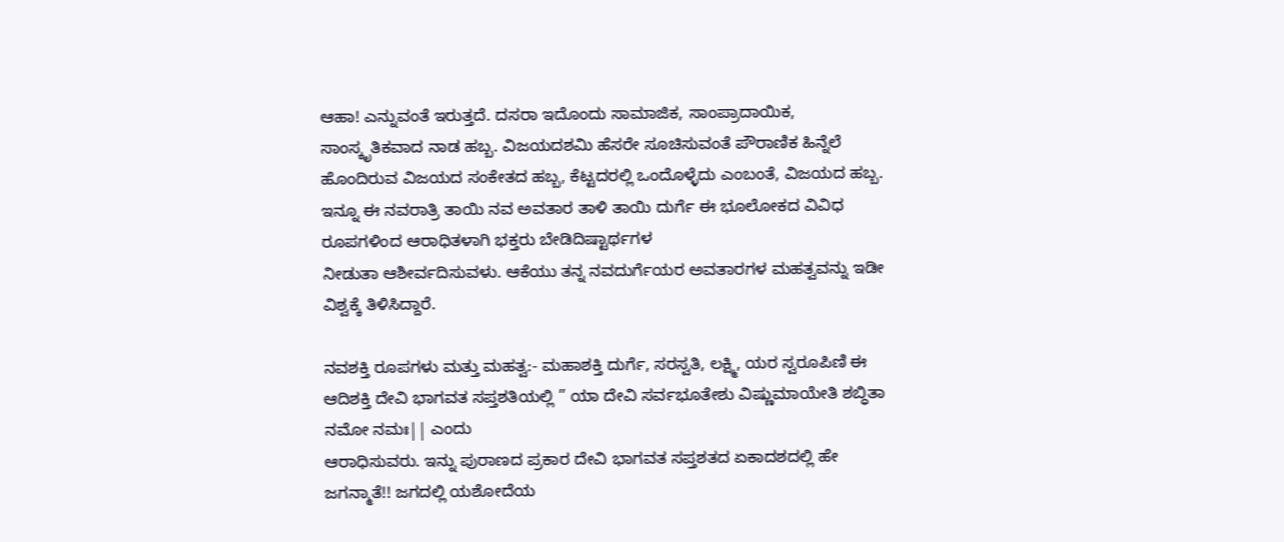ಆಹಾ! ಎನ್ನುವಂತೆ ಇರುತ್ತದೆ. ದಸರಾ ಇದೊಂದು ಸಾಮಾಜಿಕ, ಸಾಂಪ್ರಾದಾಯಿಕ, ಸಾಂಸ್ಕೃತಿಕವಾದ ನಾಡ ಹಬ್ಬ. ವಿಜಯದಶಮಿ ಹೆಸರೇ ಸೂಚಿಸುವಂತೆ ಪೌರಾಣಿಕ ಹಿನ್ನೆಲೆ
ಹೊಂದಿರುವ ವಿಜಯದ ಸಂಕೇತದ ಹಬ್ಬ, ಕೆಟ್ಟದರಲ್ಲಿ ಒಂದೊಳ್ಳೆದು ಎಂಬಂತೆ, ವಿಜಯದ ಹಬ್ಬ. ಇನ್ನೂ ಈ ನವರಾತ್ರಿ ತಾಯಿ ನವ ಅವತಾರ ತಾಳಿ ತಾಯಿ ದುರ್ಗೆ ಈ ಭೂಲೋಕದ ವಿವಿಧ ರೂಪಗಳಿಂದ ಆರಾಧಿತಳಾಗಿ ಭಕ್ತರು ಬೇಡಿದಿಷ್ಟಾರ್ಥಗಳ
ನೀಡುತಾ ಆಶೀರ್ವದಿಸುವಳು. ಆಕೆಯು ತನ್ನ ನವದುರ್ಗೆಯರ ಅವತಾರಗಳ ಮಹತ್ವವನ್ನು ಇಡೀ ವಿಶ್ವಕ್ಕೆ ತಿಳಿಸಿದ್ದಾರೆ.

ನವಶಕ್ತಿ ರೂಪಗಳು ಮತ್ತು ಮಹತ್ವ:- ಮಹಾಶಕ್ತಿ ದುರ್ಗೆ, ಸರಸ್ವತಿ, ಲಕ್ಷ್ಮಿ, ಯರ ಸ್ವರೂಪಿಣಿ ಈ ಆದಿಶಕ್ತಿ ದೇವಿ ಭಾಗವತ ಸಪ್ತಶತಿಯಲ್ಲಿ ” ಯಾ ದೇವಿ ಸರ್ವಭೂತೇಶು ವಿಷ್ಣುಮಾಯೇತಿ ಶಬ್ಧಿತಾ ನಮೋ ನಮಃ|| ಎಂದು
ಆರಾಧಿಸುವರು. ಇನ್ನು ಪುರಾಣದ ಪ್ರಕಾರ ದೇವಿ ಭಾಗವತ ಸಪ್ತಶತದ ಏಕಾದಶದಲ್ಲಿ ಹೇ ಜಗನ್ಮಾತೆ!! ಜಗದಲ್ಲಿ ಯಶೋದೆಯ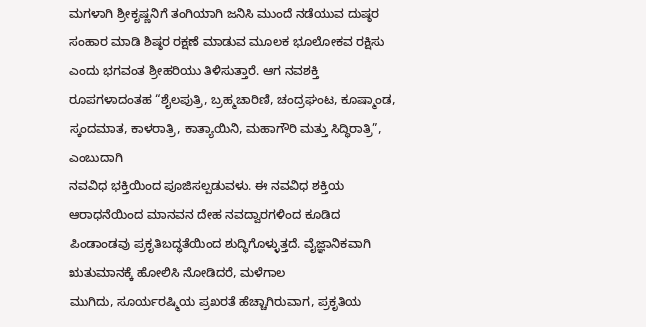ಮಗಳಾಗಿ ಶ್ರೀಕೃಷ್ಣನಿಗೆ ತಂಗಿಯಾಗಿ ಜನಿಸಿ ಮುಂದೆ ನಡೆಯುವ ದುಷ್ಠರ ಸಂಹಾರ ಮಾಡಿ ಶಿಷ್ಠರ ರಕ್ಷಣೆ ಮಾಡುವ ಮೂಲಕ ಭೂಲೋಕವ ರಕ್ಷಿಸು ಎಂದು ಭಗವಂತ ಶ್ರೀಹರಿಯು ತಿಳಿಸುತ್ತಾರೆ. ಆಗ ನವಶಕ್ತಿ ರೂಪಗಳಾದಂತಹ “ಶೈಲಪುತ್ರಿ, ಬ್ರಹ್ಮಚಾರಿಣಿ, ಚಂದ್ರಘಂಟ, ಕೂಷ್ಮಾಂಡ, ಸ್ಕಂದಮಾತ, ಕಾಳರಾತ್ರಿ, ಕಾತ್ಯಾಯಿನಿ, ಮಹಾಗೌರಿ ಮತ್ತು ಸಿದ್ಧಿರಾತ್ರಿ”, ಎಂಬುದಾಗಿ
ನವವಿಧ ಭಕ್ತಿಯಿಂದ ಪೂಜಿಸಲ್ಪಡುವಳು. ಈ ನವವಿಧ ಶಕ್ತಿಯ ಆರಾಧನೆಯಿಂದ ಮಾನವನ ದೇಹ ನವದ್ವಾರಗಳಿಂದ ಕೂಡಿದ ಪಿಂಡಾಂಡವು ಪ್ರಕೃತಿಬದ್ಧತೆಯಿಂದ ಶುದ್ಧಿಗೊಳ್ಳುತ್ತದೆ. ವೈಜ್ಞಾನಿಕವಾಗಿ ಋತುಮಾನಕ್ಕೆ ಹೋಲಿಸಿ ನೋಡಿದರೆ, ಮಳೆಗಾಲ
ಮುಗಿದು, ಸೂರ್ಯರಷ್ಮಿಯ ಪ್ರಖರತೆ ಹೆಚ್ಚಾಗಿರುವಾಗ, ಪ್ರಕೃತಿಯ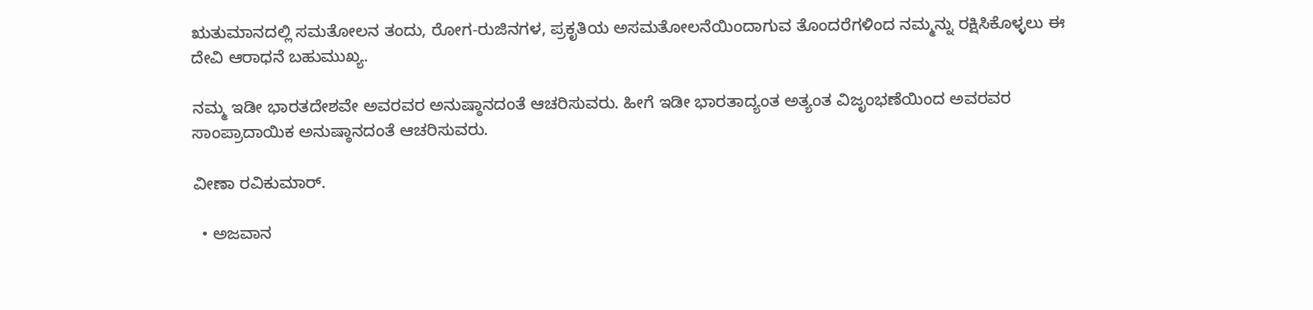ಋತುಮಾನದಲ್ಲಿ ಸಮತೋಲನ ತಂದು, ರೋಗ-ರುಜಿನಗಳ, ಪ್ರಕೃತಿಯ ಅಸಮತೋಲನೆಯಿಂದಾಗುವ ತೊಂದರೆಗಳಿಂದ ನಮ್ಮನ್ನು ರಕ್ಷಿಸಿಕೊಳ್ಳಲು ಈ ದೇವಿ ಆರಾಧನೆ ಬಹುಮುಖ್ಯ.

ನಮ್ಮ ಇಡೀ ಭಾರತದೇಶವೇ ಅವರವರ ಅನುಷ್ಠಾನದಂತೆ ಆಚರಿಸುವರು. ಹೀಗೆ ಇಡೀ ಭಾರತಾದ್ಯಂತ ಅತ್ಯಂತ ವಿಜೃಂಭಣೆಯಿಂದ ಅವರವರ ಸಾಂಪ್ರಾದಾಯಿಕ ಅನುಷ್ಠಾನದಂತೆ ಆಚರಿಸುವರು.

ವೀಣಾ ರವಿಕುಮಾರ್.

  • ಅಜವಾನ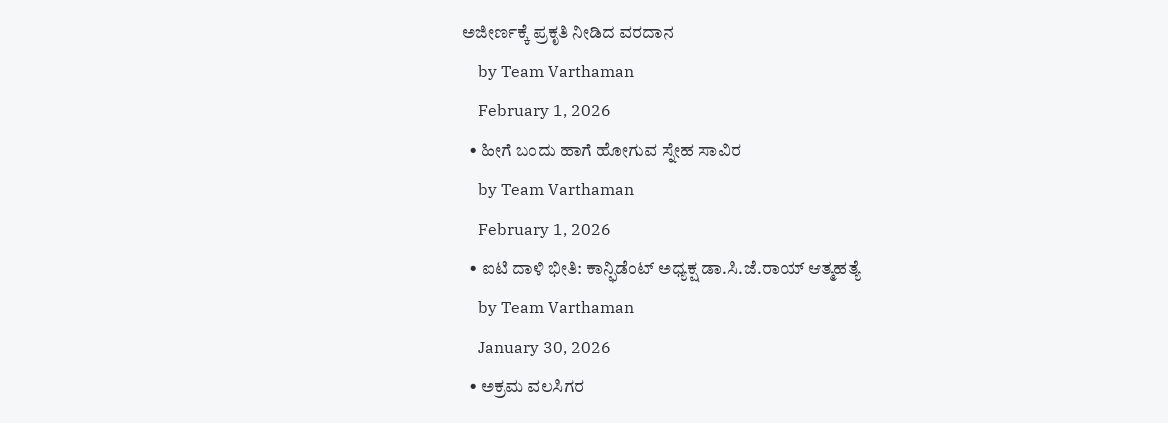ಅಜೀರ್ಣಕ್ಕೆ ಪ್ರಕೃತಿ ನೀಡಿದ ವರದಾನ
    by Team Varthaman
    February 1, 2026
  • ಹೀಗೆ ಬಂದು ಹಾಗೆ ಹೋಗುವ ಸ್ನೇಹ ಸಾವಿರ
    by Team Varthaman
    February 1, 2026
  • ಐಟಿ ದಾಳಿ ಭೀತಿ: ಕಾನ್ಫಿಡೆಂಟ್ ಅಧ್ಯಕ್ಷ ಡಾ.ಸಿ.ಜೆ.ರಾಯ್ ಆತ್ಮಹತ್ಯೆ
    by Team Varthaman
    January 30, 2026
  • ಅಕ್ರಮ ವಲಸಿಗರ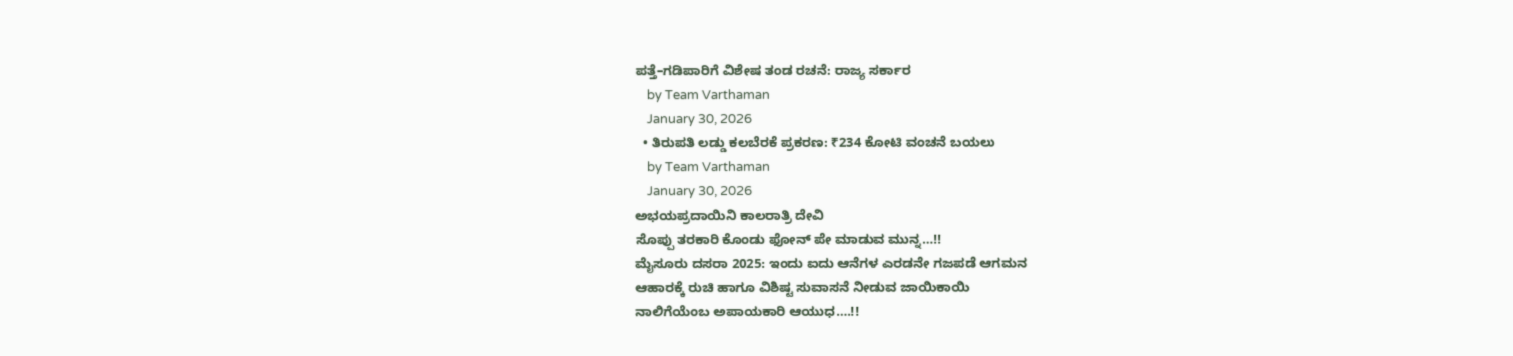ಪತ್ತೆ–ಗಡಿಪಾರಿಗೆ ವಿಶೇಷ ತಂಡ ರಚನೆ: ರಾಜ್ಯ ಸರ್ಕಾರ
    by Team Varthaman
    January 30, 2026
  • ತಿರುಪತಿ ಲಡ್ಡು ಕಲಬೆರಕೆ ಪ್ರಕರಣ: ₹234 ಕೋಟಿ ವಂಚನೆ ಬಯಲು
    by Team Varthaman
    January 30, 2026
ಅಭಯಪ್ರದಾಯಿನಿ ಕಾಲರಾತ್ರಿ ದೇವಿ
ಸೊಪ್ಪು ತರಕಾರಿ ಕೊಂಡು ಫೋನ್ ಪೇ ಮಾಡುವ‌ ಮುನ್ನ…!!
ಮೈಸೂರು ದಸರಾ 2025: ಇಂದು ಐದು ಆನೆಗಳ ಎರಡನೇ ಗಜಪಡೆ ಆಗಮನ
ಆಹಾರಕ್ಕೆ ರುಚಿ ಹಾಗೂ ವಿಶಿಷ್ಟ ಸುವಾಸನೆ ನೀಡುವ ಜಾಯಿಕಾಯಿ
ನಾಲಿಗೆಯೆಂಬ ಅಪಾಯಕಾರಿ ಆಯುಧ….!!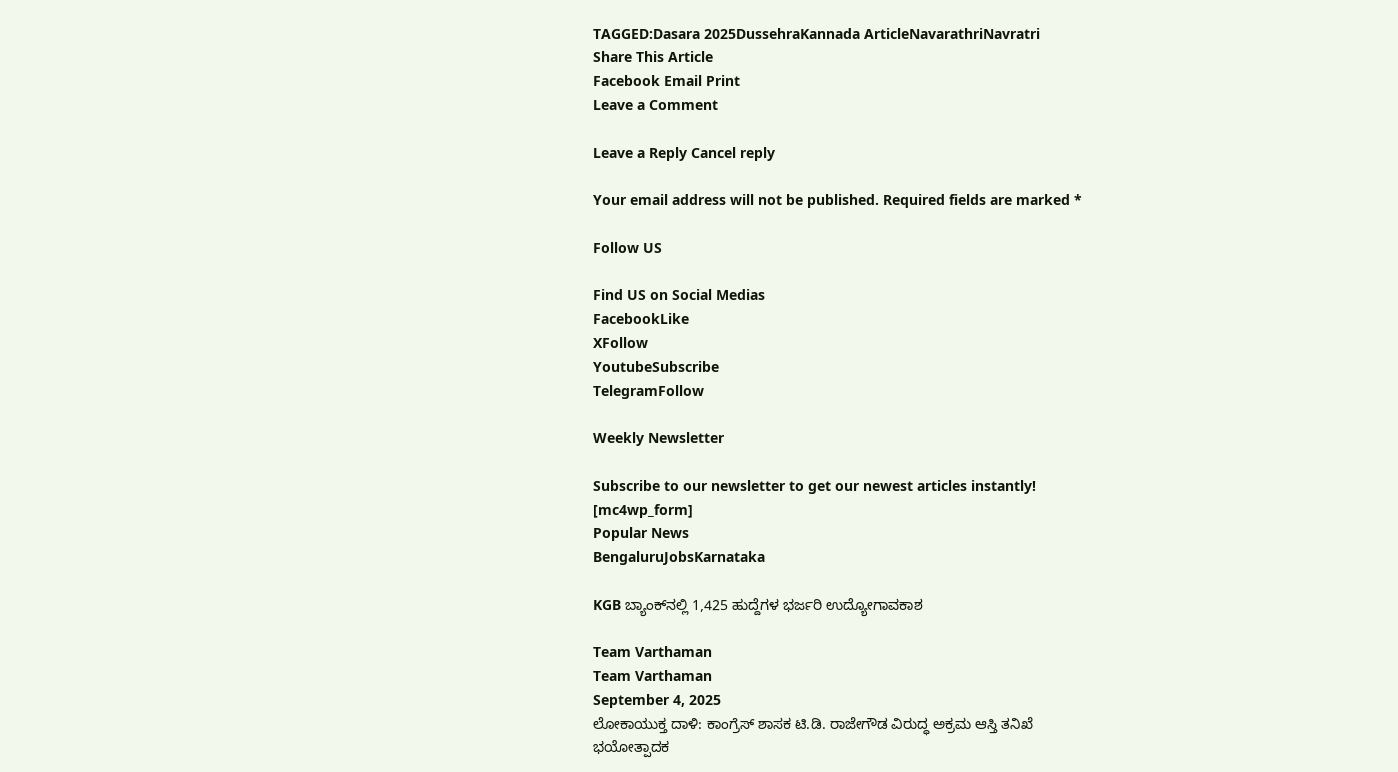TAGGED:Dasara 2025DussehraKannada ArticleNavarathriNavratri
Share This Article
Facebook Email Print
Leave a Comment

Leave a Reply Cancel reply

Your email address will not be published. Required fields are marked *

Follow US

Find US on Social Medias
FacebookLike
XFollow
YoutubeSubscribe
TelegramFollow

Weekly Newsletter

Subscribe to our newsletter to get our newest articles instantly!
[mc4wp_form]
Popular News
BengaluruJobsKarnataka

KGB ಬ್ಯಾಂಕ್‌ನಲ್ಲಿ 1,425 ಹುದ್ದೆಗಳ ಭರ್ಜರಿ ಉದ್ಯೋಗಾವಕಾಶ

Team Varthaman
Team Varthaman
September 4, 2025
ಲೋಕಾಯುಕ್ತ ದಾಳಿ: ಕಾಂಗ್ರೆಸ್ ಶಾಸಕ ಟಿ.ಡಿ. ರಾಜೇಗೌಡ ವಿರುದ್ಧ ಅಕ್ರಮ ಆಸ್ತಿ ತನಿಖೆ
ಭಯೋತ್ಪಾದಕ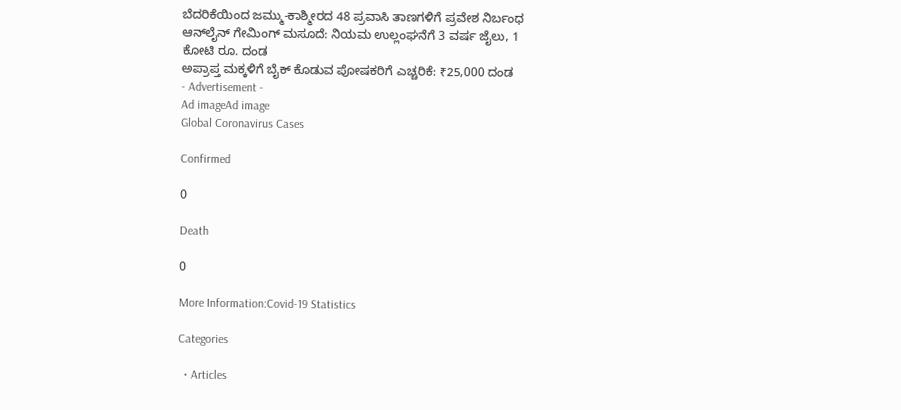ಬೆದರಿಕೆಯಿಂದ ಜಮ್ಮು-ಕಾಶ್ಮೀರದ 48 ಪ್ರವಾಸಿ ತಾಣಗಳಿಗೆ ಪ್ರವೇಶ ನಿರ್ಬಂಧ
ಆನ್‌ಲೈನ್ ಗೇಮಿಂಗ್ ಮಸೂದೆ: ನಿಯಮ ಉಲ್ಲಂಘನೆಗೆ 3 ವರ್ಷ ಜೈಲು, 1 ಕೋಟಿ ರೂ. ದಂಡ
ಅಪ್ರಾಪ್ತ ಮಕ್ಕಳಿಗೆ ಬೈಕ್ ಕೊಡುವ ಪೋಷಕರಿಗೆ ಎಚ್ಚರಿಕೆ: ₹25,000 ದಂಡ
- Advertisement -
Ad imageAd image
Global Coronavirus Cases

Confirmed

0

Death

0

More Information:Covid-19 Statistics

Categories

  • Articles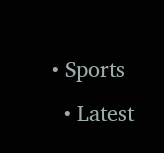• Sports
  • Latest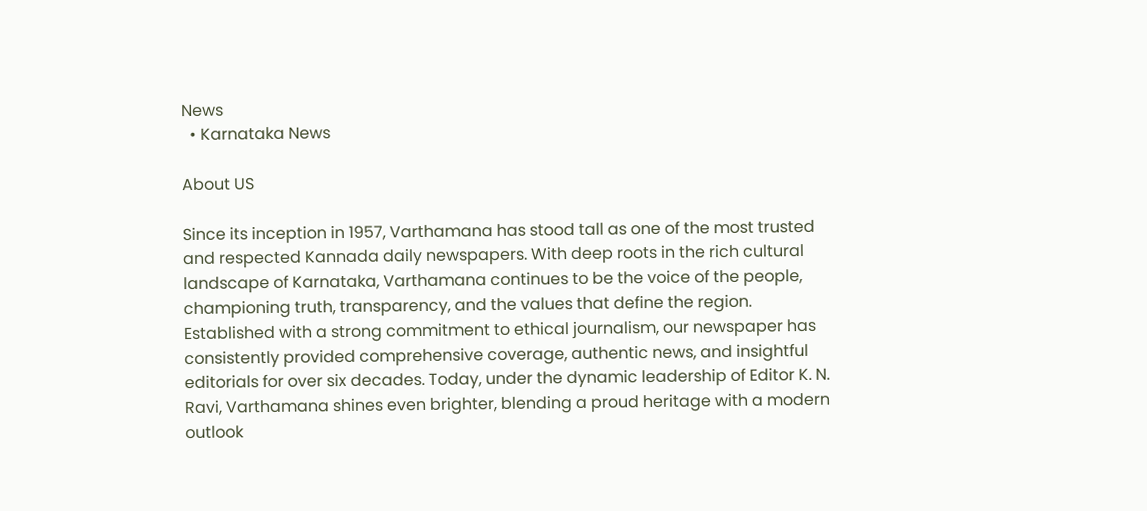News
  • Karnataka News

About US

Since its inception in 1957, Varthamana has stood tall as one of the most trusted and respected Kannada daily newspapers. With deep roots in the rich cultural landscape of Karnataka, Varthamana continues to be the voice of the people, championing truth, transparency, and the values that define the region. Established with a strong commitment to ethical journalism, our newspaper has consistently provided comprehensive coverage, authentic news, and insightful editorials for over six decades. Today, under the dynamic leadership of Editor K. N. Ravi, Varthamana shines even brighter, blending a proud heritage with a modern outlook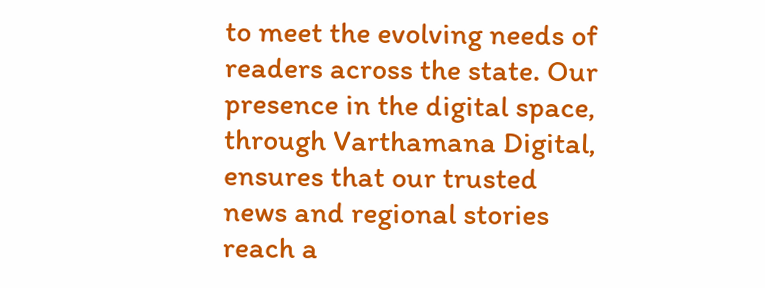to meet the evolving needs of readers across the state. Our presence in the digital space, through Varthamana Digital, ensures that our trusted news and regional stories reach a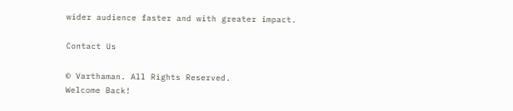wider audience faster and with greater impact.

Contact Us

© Varthaman. All Rights Reserved.
Welcome Back!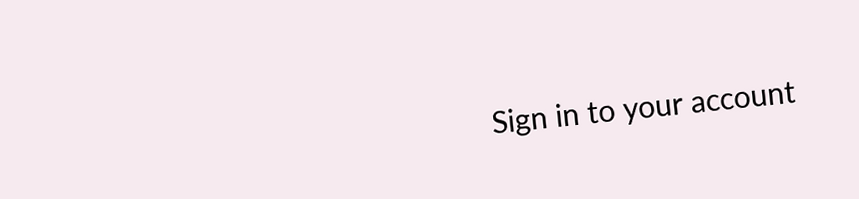Sign in to your account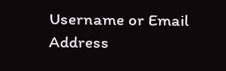Username or Email Address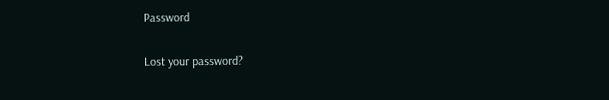Password

Lost your password?